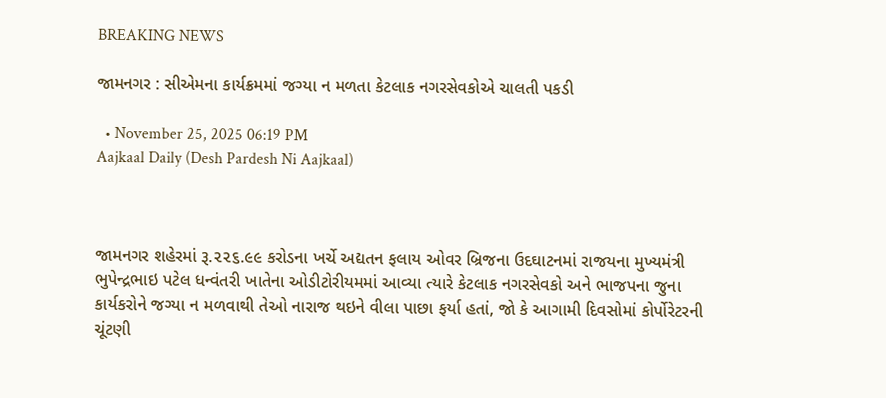BREAKING NEWS

જામનગર : સીએમના કાર્યક્રમમાં જગ્યા ન મળતા કેટલાક નગરસેવકોએ ચાલતી પકડી

  • November 25, 2025 06:19 PM
Aajkaal Daily (Desh Pardesh Ni Aajkaal)



જામનગર શહેરમાં રૂ.૨૨૬.૯૯ કરોડના ખર્ચે અદ્યતન ફલાય ઓવર બ્રિજના ઉદઘાટનમાં રાજયના મુખ્યમંત્રી ભુપેન્દ્રભાઇ પટેલ ધન્વંતરી ખાતેના ઓડીટોરીયમમાં આવ્યા ત્યારે કેટલાક નગરસેવકો અને ભાજપના જુના કાર્યકરોને જગ્યા ન મળવાથી તેઓ નારાજ થઇને વીલા પાછા ફર્યા હતાં, જો કે આગામી દિવસોમાં કોર્પોરેટરની ચૂંટણી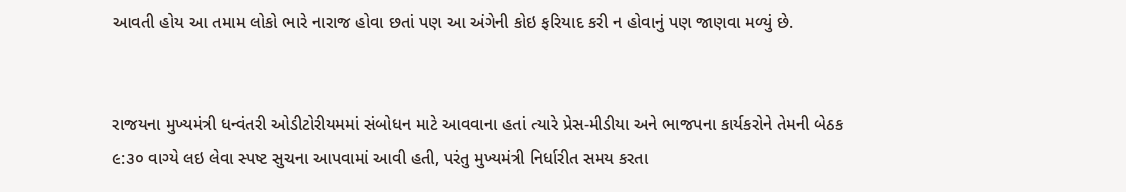આવતી હોય આ તમામ લોકો ભારે નારાજ હોવા છતાં પણ આ અંગેની કોઇ ફરિયાદ કરી ન હોવાનું પણ જાણવા મળ્યું છે.


રાજયના મુખ્યમંત્રી ધન્વંતરી ઓડીટોરીયમમાં સંબોધન માટે આવવાના હતાં ત્યારે પ્રેસ-મીડીયા અને ભાજપના કાર્યકરોને તેમની બેઠક ૯:૩૦ વાગ્યે લઇ લેવા સ્પષ્ટ સુચના આપવામાં આવી હતી, પરંતુ મુખ્યમંત્રી નિર્ધારીત સમય કરતા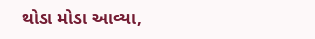થોડા મોડા આવ્યા,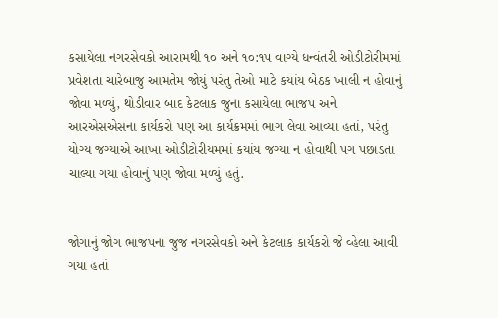કસાયેલા નગરસેવકો આરામથી ૧૦ અને ૧૦:૧૫ વાગ્યે ધન્વંતરી ઓડીટોરીમમાં પ્રવેશતા ચારેબાજુ આમતેમ જોયું પરંતુ તેઓ માટે કયાંય બેઠક ખાલી ન હોવાનું જોવા મળ્યું, થોડીવાર બાદ કેટલાક જુના કસાયેલા ભાજપ અને આરએસએસના કાર્યકરો પણ આ કાર્યક્રમમાં ભાગ લેવા આવ્યા હતાં, પરંતુ યોગ્ય જગ્યાએ આખા ઓડીટોરીયમમાં કયાંય જગ્યા ન હોવાથી પગ પછાડતા ચાલ્યા ગયા હોવાનું પણ જોવા મળ્યું હતું.


જોગાનું જોગ ભાજપના જુજ નગરસેવકો અને કેટલાક કાર્યકરો જે વ્હેલા આવી ગયા હતાં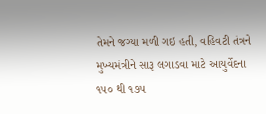તેમને જગ્યા મળી ગઇ હતી, વહિવટી તંત્રને મુખ્યમંત્રીને સારૂ લગાડવા માટે આયુર્વેદના ૧૫૦ થી ૧૭૫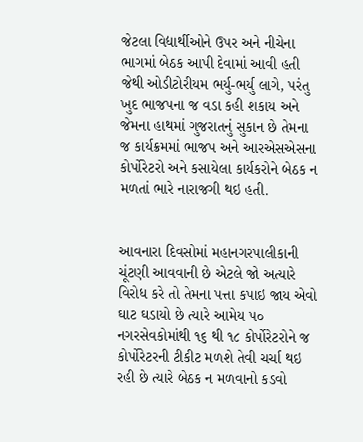જેટલા વિદ્યાર્થીઓને ઉપર અને નીચેના ભાગમાં બેઠક આપી દેવામાં આવી હતી જેથી ઓડીટોરીયમ ભર્યુ-ભર્યુ લાગે, પરંતુ ખુદ ભાજપના જ વડા કહી શકાય અને જેમના હાથમાં ગુજરાતનું સુકાન છે તેમના જ કાર્યક્રમમાં ભાજપ અને આરએસએસના કોર્પોરેટરો અને કસાયેલા કાર્યકરોને બેઠક ન મળતાં ભારે નારાજગી થઇ હતી.


આવનારા દિવસોમાં મહાનગરપાલીકાની ચૂંટણી આવવાની છે એટલે જો અત્યારે વિરોધ કરે તો તેમના પત્તા કપાઇ જાય એવો ઘાટ ઘડાયો છે ત્યારે આમેય ૫૦ નગરસેવકોમાંથી ૧૬ થી ૧૮ કોર્પોરેટરોને જ કોર્પોરેટરની ટીકીટ મળશે તેવી ચર્ચા થઇ રહી છે ત્યારે બેઠક ન મળવાનો કડવો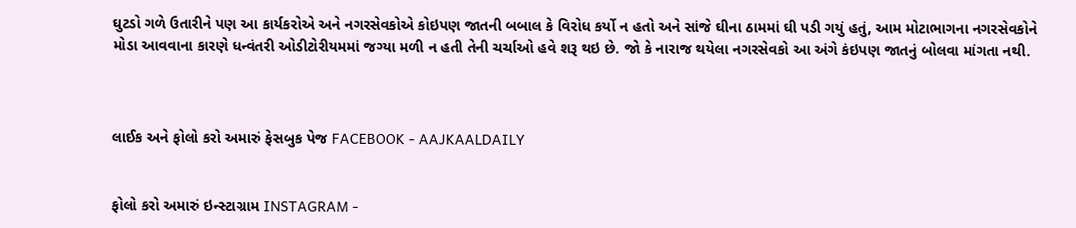ઘુટડો ગળે ઉતારીને પણ આ કાર્યકરોએ અને નગરસેવકોએ કોઇપણ જાતની બબાલ કે વિરોધ કર્યો ન હતો અને સાંજે ઘીના ઠામમાં ઘી પડી ગયું હતું, આમ મોટાભાગના નગરસેવકોને મોડા આવવાના કારણે ધન્વંતરી ઓડીટોરીયમમાં જગ્યા મળી ન હતી તેની ચર્ચાઓ હવે શરૂ થઇ છે. જો કે નારાજ થયેલા નગરસેવકો આ અંગે કંઇપણ જાતનું બોલવા માંગતા નથી.



લાઈક અને ફોલો કરો અમારું ફેસબુક પેજ FACEBOOK - AAJKAALDAILY


ફોલો કરો અમારું ઇન્સ્ટાગ્રામ INSTAGRAM -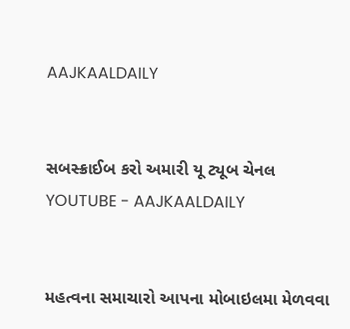AAJKAALDAILY


સબસ્ક્રાઈબ કરો અમારી યૂ ટ્યૂબ ચેનલ YOUTUBE - AAJKAALDAILY


મહત્વના સમાચારો આપના મોબાઇલમા મેળવવા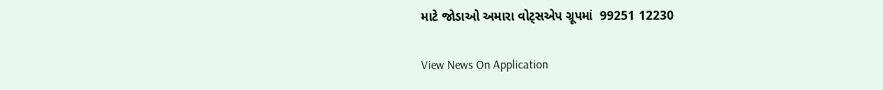માટે જોડાઓ અમારા વોટ્સએપ ગ્રૂપમાં  99251 12230

View News On Application